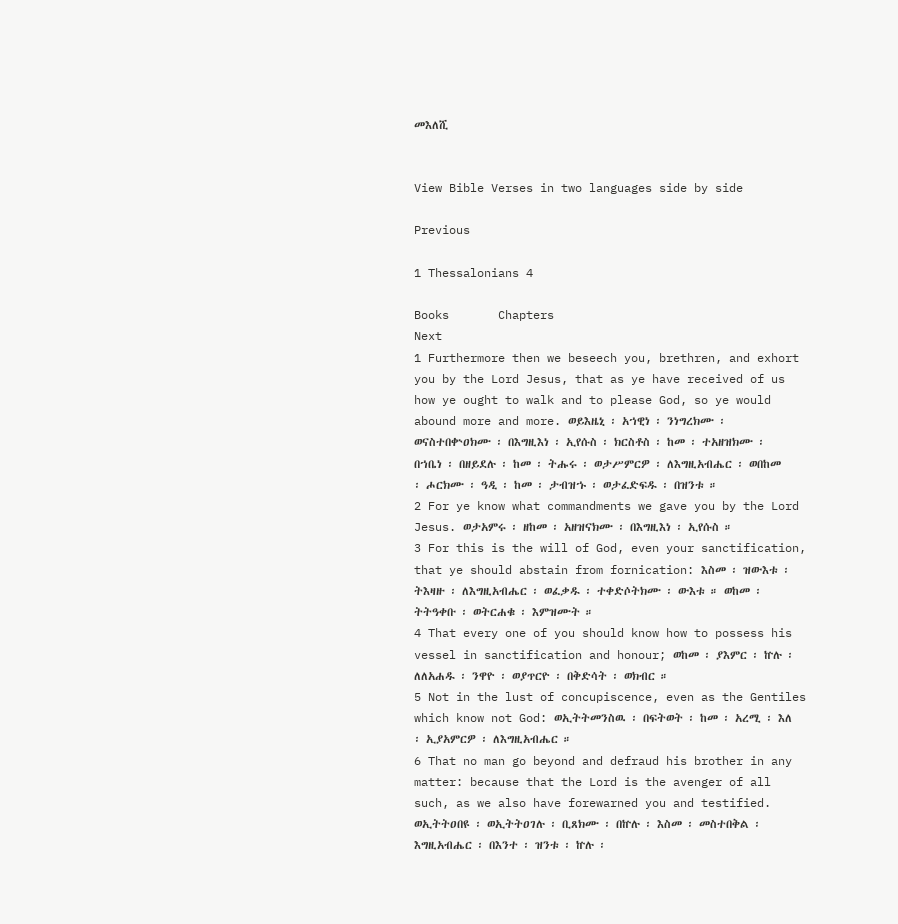መእለሺ


View Bible Verses in two languages side by side

Previous

1 Thessalonians 4

Books       Chapters
Next
1 Furthermore then we beseech you, brethren, and exhort you by the Lord Jesus, that as ye have received of us how ye ought to walk and to please God, so ye would abound more and more. ወይእዜኒ ፡ አኀዊነ ፡ ንነግረክሙ ፡ ወናስተበቍዐክሙ ፡ በእግዚእነ ፡ ኢየሱስ ፡ ክርስቶስ ፡ ከመ ፡ ተአዘዝክሙ ፡ በኀቤነ ፡ በዘይደሉ ፡ ከመ ፡ ትሑሩ ፡ ወታሥምርዎ ፡ ለእግዚአብሔር ፡ ወበከመ ፡ ሖርክሙ ፡ ዓዲ ፡ ከመ ፡ ታብዝኁ ፡ ወታፈድፍዱ ፡ በዝንቱ ።
2 For ye know what commandments we gave you by the Lord Jesus. ወታአምሩ ፡ ዘከመ ፡ አዘዝናክሙ ፡ በእግዚእነ ፡ ኢየሱስ ።
3 For this is the will of God, even your sanctification, that ye should abstain from fornication: እስመ ፡ ዝውእቱ ፡ ትእዛዙ ፡ ለእግዚአብሔር ፡ ወፈቃዱ ፡ ተቀድሶትክሙ ፡ ውእቱ ። ወከመ ፡ ትትዓቀቡ ፡ ወትርሐቁ ፡ እምዝሙት ።
4 That every one of you should know how to possess his vessel in sanctification and honour; ወከመ ፡ ያእምር ፡ ኵሉ ፡ ለለአሐዱ ፡ ንዋዮ ፡ ወያጥርዮ ፡ በቅድሳት ፡ ወክብር ።
5 Not in the lust of concupiscence, even as the Gentiles which know not God: ወኢትትመንስዉ ፡ በፍትወት ፡ ከመ ፡ አረሚ ፡ እለ ፡ ኢያአምርዎ ፡ ለእግዚአብሔር ።
6 That no man go beyond and defraud his brother in any matter: because that the Lord is the avenger of all such, as we also have forewarned you and testified. ወኢትትዐበዩ ፡ ወኢትትዐገሉ ፡ ቢጸክሙ ፡ በኵሉ ፡ እስመ ፡ መስተበቅል ፡ እግዚአብሔር ፡ በእንተ ፡ ዝንቱ ፡ ኵሉ ፡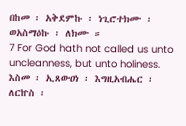በከመ ፡ አቅደምኩ ፡ ነጊሮተክሙ ፡ ወአስማዕኩ ፡ ለክሙ ።
7 For God hath not called us unto uncleanness, but unto holiness. እስመ ፡ ኢጸውዐነ ፡ እግዚአብሔር ፡ ለርኵስ ፡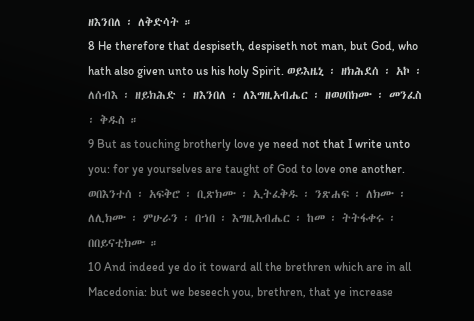ዘእንበለ ፡ ለቅድሳት ።
8 He therefore that despiseth, despiseth not man, but God, who hath also given unto us his holy Spirit. ወይእዜኒ ፡ ዘክሕደሰ ፡ አኮ ፡ ለሰብእ ፡ ዘይክሕድ ፡ ዘእንበለ ፡ ለእግዚአብሔር ፡ ዘወሀበክሙ ፡ መንፈስ ፡ ቅዱስ ።
9 But as touching brotherly love ye need not that I write unto you: for ye yourselves are taught of God to love one another. ወበእንተሰ ፡ አፍቅሮ ፡ ቢጽክሙ ፡ ኢትፈቅዱ ፡ ንጽሐፍ ፡ ለክሙ ፡ ለሊክሙ ፡ ምሁራን ፡ በኀበ ፡ እግዚአብሔር ፡ ከመ ፡ ትትፋቀሩ ፡ በበይናቲክሙ ።
10 And indeed ye do it toward all the brethren which are in all Macedonia: but we beseech you, brethren, that ye increase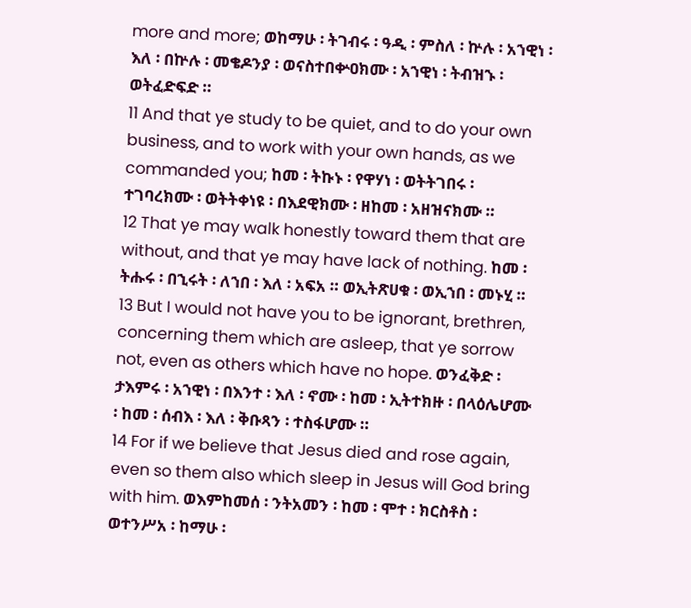more and more; ወከማሁ ፡ ትገብሩ ፡ ዓዲ ፡ ምስለ ፡ ኵሉ ፡ አኀዊነ ፡ እለ ፡ በኵሉ ፡ መቄዶንያ ፡ ወናስተበቍዐክሙ ፡ አኀዊነ ፡ ትብዝኁ ፡ ወትፈድፍድ ።
11 And that ye study to be quiet, and to do your own business, and to work with your own hands, as we commanded you; ከመ ፡ ትኩኑ ፡ የዋሃነ ፡ ወትትገበሩ ፡ ተገባረክሙ ፡ ወትትቀነዩ ፡ በእደዊክሙ ፡ ዘከመ ፡ አዘዝናክሙ ።
12 That ye may walk honestly toward them that are without, and that ye may have lack of nothing. ከመ ፡ ትሑሩ ፡ በኂሩት ፡ ለኀበ ፡ እለ ፡ አፍአ ። ወኢትጽሀቁ ፡ ወኢኀበ ፡ መኑሂ ።
13 But I would not have you to be ignorant, brethren, concerning them which are asleep, that ye sorrow not, even as others which have no hope. ወንፈቅድ ፡ ታእምሩ ፡ አኀዊነ ፡ በእንተ ፡ እለ ፡ ኖሙ ፡ ከመ ፡ ኢትተክዙ ፡ በላዕሌሆሙ ፡ ከመ ፡ ሰብእ ፡ እለ ፡ ቅቡጻን ፡ ተስፋሆሙ ።
14 For if we believe that Jesus died and rose again, even so them also which sleep in Jesus will God bring with him. ወእምከመሰ ፡ ንትአመን ፡ ከመ ፡ ሞተ ፡ ክርስቶስ ፡ ወተንሥአ ፡ ከማሁ ፡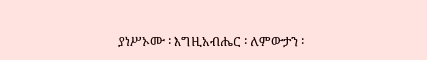ያነሥኦሙ ፡ እግዚአብሔር ፡ ለምውታን ፡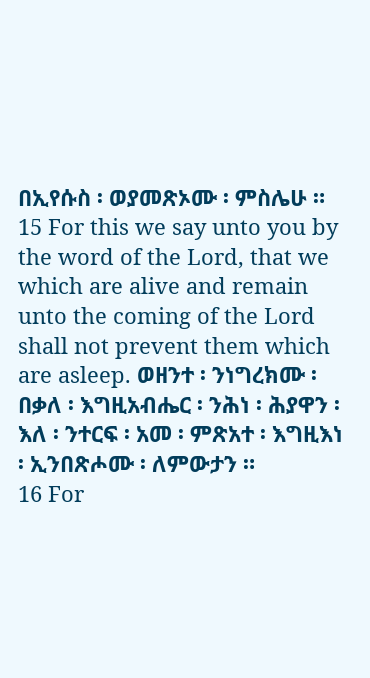በኢየሱስ ፡ ወያመጽኦሙ ፡ ምስሌሁ ።
15 For this we say unto you by the word of the Lord, that we which are alive and remain unto the coming of the Lord shall not prevent them which are asleep. ወዘንተ ፡ ንነግረክሙ ፡ በቃለ ፡ እግዚአብሔር ፡ ንሕነ ፡ ሕያዋን ፡ እለ ፡ ንተርፍ ፡ አመ ፡ ምጽአተ ፡ እግዚእነ ፡ ኢንበጽሖሙ ፡ ለምውታን ።
16 For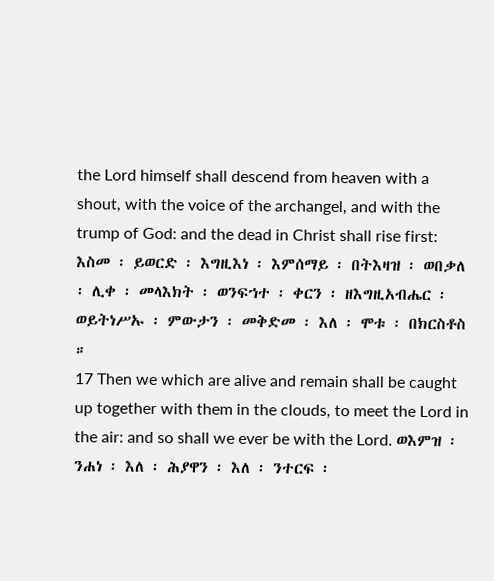the Lord himself shall descend from heaven with a shout, with the voice of the archangel, and with the trump of God: and the dead in Christ shall rise first: እስመ ፡ ይወርድ ፡ እግዚእነ ፡ እምሰማይ ፡ በትእዛዝ ፡ ወበቃለ ፡ ሊቀ ፡ መላእክት ፡ ወንፍኀተ ፡ ቀርን ፡ ዘእግዚአብሔር ፡ ወይትነሥኡ ፡ ምውታን ፡ መቅድመ ፡ እለ ፡ ሞቱ ፡ በክርስቶስ ።
17 Then we which are alive and remain shall be caught up together with them in the clouds, to meet the Lord in the air: and so shall we ever be with the Lord. ወእምዝ ፡ ንሐነ ፡ እለ ፡ ሕያዋን ፡ እለ ፡ ንተርፍ ፡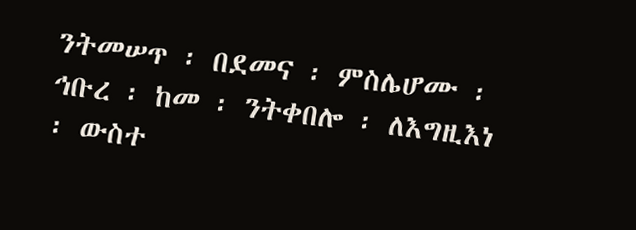ንትመሠጥ ፡ በደመና ፡ ምስሌሆሙ ፡ ኅቡረ ፡ ከመ ፡ ንትቀበሎ ፡ ለእግዚእነ ፡ ውስተ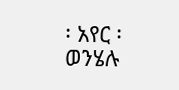፡ አየር ፡ ወንሄሉ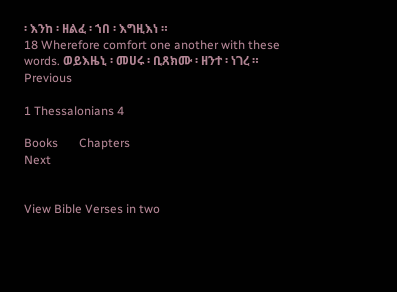፡ እንከ ፡ ዘልፈ ፡ ኀበ ፡ እግዚእነ ።
18 Wherefore comfort one another with these words. ወይእዜኒ ፡ መሀሩ ፡ ቢጸክሙ ፡ ዘንተ ፡ ነገረ ።
Previous

1 Thessalonians 4

Books       Chapters
Next


View Bible Verses in two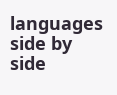languages side by side